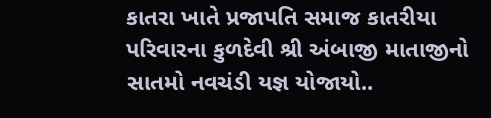કાતરા ખાતે પ્રજાપતિ સમાજ કાતરીયા પરિવારના કુળદેવી શ્રી અંબાજી માતાજીનો સાતમો નવચંડી યજ્ઞ યોજાયો..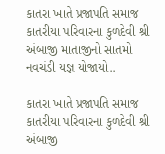કાતરા ખાતે પ્રજાપતિ સમાજ કાતરીયા પરિવારના કુળદેવી શ્રી અંબાજી માતાજીનો સાતમો નવચંડી યજ્ઞ યોજાયો..

કાતરા ખાતે પ્રજાપતિ સમાજ કાતરીયા પરિવારના કુળદેવી શ્રી અંબાજી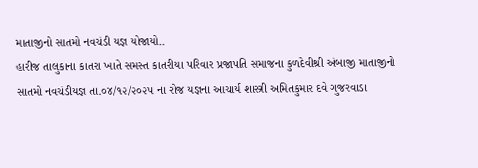માતાજીનો સાતમો નવચંડી યજ્ઞ યોજાયો..
હારીજ તાલુકાના કાતરા ખાતે સમસ્ત કાતરીયા પરિવાર પ્રજાપતિ સમાજના કુળદેવીશ્રી અંબાજી માતાજીનો સાતમો નવચંડીયજ્ઞ તા.૦૪/૧૨/૨૦૨૫ ના રોજ યજ્ઞના આચાર્ય શાસ્ત્રી અમિતકુમાર દવે ગુજરવાડા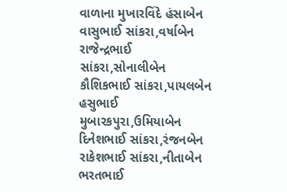વાળાના મુખારવિંદે હંસાબેન વાસુભાઈ સાંકરા,વર્ષાબેન રાજેન્દ્રભાઈ સાંકરા,સોનાલીબેન કૌશિકભાઈ સાંકરા,પાયલબેન હસુભાઈ મુબારકપુરા,ઉમિયાબેન દિનેશભાઈ સાંકરા,રંજનબેન રાકેશભાઈ સાંકરા,નીતાબેન ભરતભાઈ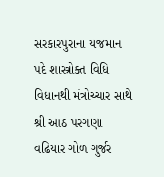સરકારપુરાના યજમાન પદે શાસ્ત્રોક્ત વિધિ વિધાનથી મંત્રોચ્ચાર સાથે શ્રી આઠ પરગણા વઢિયાર ગોળ ગુર્જર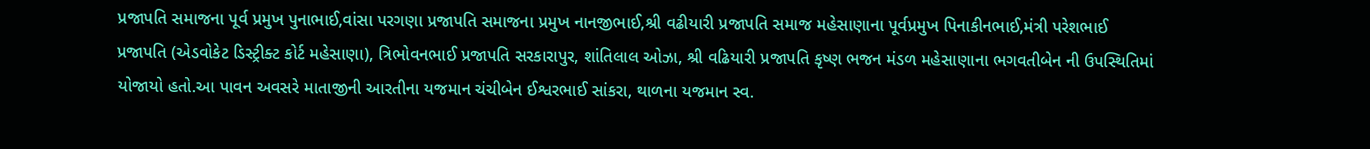પ્રજાપતિ સમાજના પૂર્વ પ્રમુખ પુનાભાઈ,વાંસા પરગણા પ્રજાપતિ સમાજના પ્રમુખ નાનજીભાઈ,શ્રી વઢીયારી પ્રજાપતિ સમાજ મહેસાણાના પૂર્વપ્રમુખ પિનાકીનભાઈ,મંત્રી પરેશભાઈ પ્રજાપતિ (એડવોકેટ ડિસ્ટ્રીક્ટ કોર્ટ મહેસાણા), ત્રિભોવનભાઈ પ્રજાપતિ સરકારાપુર, શાંતિલાલ ઓઝા, શ્રી વઢિયારી પ્રજાપતિ કૃષ્ણ ભજન મંડળ મહેસાણાના ભગવતીબેન ની ઉપસ્થિતિમાં યોજાયો હતો.આ પાવન અવસરે માતાજીની આરતીના યજમાન ચંચીબેન ઈશ્વરભાઈ સાંકરા, થાળના યજમાન સ્વ.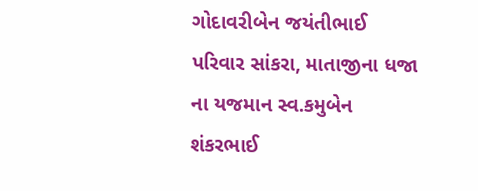ગોદાવરીબેન જયંતીભાઈ પરિવાર સાંકરા, માતાજીના ધજા ના યજમાન સ્વ.કમુબેન શંકરભાઈ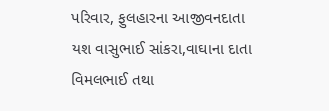પરિવાર, ફુલહારના આજીવનદાતા યશ વાસુભાઈ સાંકરા,વાઘાના દાતા વિમલભાઈ તથા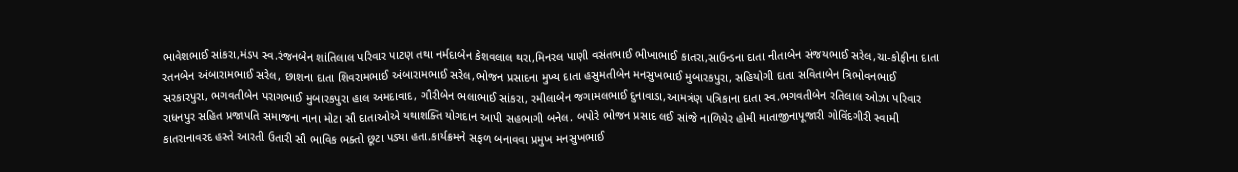ભાવેશભાઈ સાંકરા,મંડપ સ્વ.રંજનબેન શાંતિલાલ પરિવાર પાટણ તથા નર્મદાબેન કેશવલાલ થરા,મિનરલ પાણી વસંતભાઈ ભીખાભાઈ કાતરા,સાઉન્ડના દાતા નીતાબેન સંજયભાઈ સરેલ,ચા-કોફીના દાતા રતનબેન અંબારામભાઈ સરેલ, છાશના દાતા શિવરામભાઈ અંબારામભાઈ સરેલ,ભોજન પ્રસાદના મુખ્ય દાતા હસુમતીબેન મનસુખભાઈ મુબારકપુરા, સહિયોગી દાતા સવિતાબેન ત્રિભોવનભાઈ સરકારપુરા, ભગવતીબેન પરાગભાઈ મુબારકપુરા હાલ અમદાવાદ, ગૌરીબેન ભલાભાઈ સાંકરા, રમીલાબેન જગામલભાઈ દુનાવાડા,આમત્રંણ પત્રિકાના દાતા સ્વ.ભગવતીબેન રતિલાલ ઓઝા પરિવાર રાધનપુર સહિત પ્રજાપતિ સમાજના નાના મોટા સૌ દાતાઓએ યથાશક્તિ યોગદાન આપી સહભાગી બનેલ. બપોરે ભોજન પ્રસાદ લઈ સાંજે નાળિયેર હોમી માતાજીનાપૂજારી ગોવિંદગીરી સ્વામી કાતરાનાવરદ હસ્તે આરતી ઉતારી સૌ ભાવિક ભક્તો છૂટા પડ્યા હતા.કાર્યક્રમને સફળ બનાવવા પ્રમુખ મનસુખભાઈ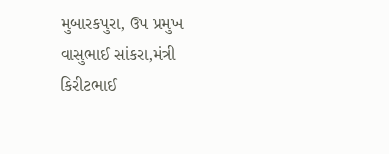મુબારકપુરા, ઉપ પ્રમુખ વાસુભાઈ સાંકરા,મંત્રી કિરીટભાઈ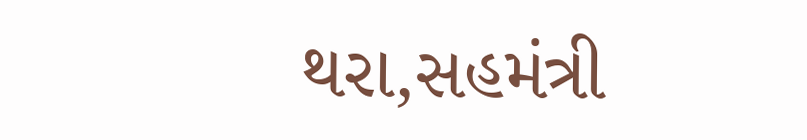થરા,સહમંત્રી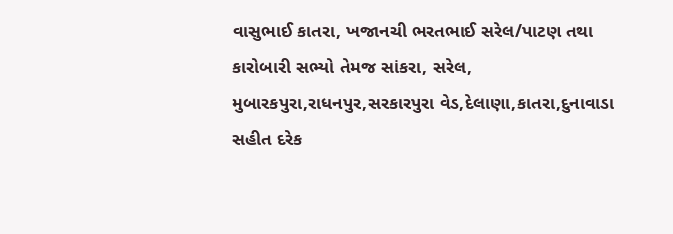વાસુભાઈ કાતરા, ખજાનચી ભરતભાઈ સરેલ/પાટણ તથા કારોબારી સભ્યો તેમજ સાંકરા, સરેલ, મુબારકપુરા,રાધનપુર,સરકારપુરા વેડ,દેલાણા,કાતરા,દુનાવાડા સહીત દરેક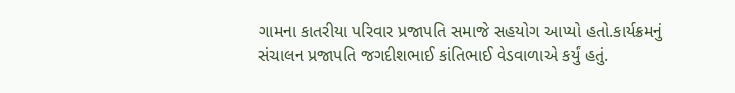ગામના કાતરીયા પરિવાર પ્રજાપતિ સમાજે સહયોગ આપ્યો હતો.કાર્યક્રમનું સંચાલન પ્રજાપતિ જગદીશભાઈ કાંતિભાઈ વેડવાળાએ કર્યું હતું.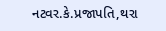નટવર.કે.પ્રજાપતિ,થરા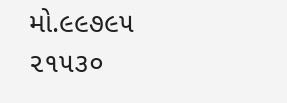મો.૯૯૭૯૫ ૨૧૫૩૦